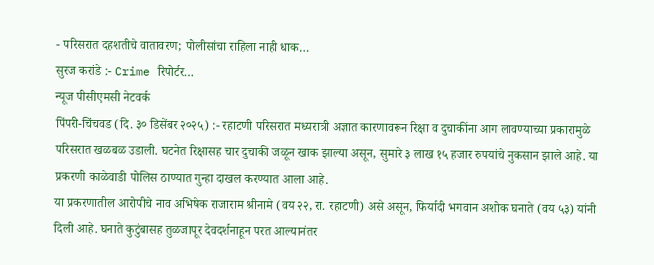- परिसरात दहशतीचे वातावरण; पोलीसांचा राहिला नाही धाक…
सुरज करांडे :- Crime रिपोर्टर…
न्यूज पीसीएमसी नेटवर्क
पिंपरी-चिंचवड (दि. ३० डिसेंबर २०२५) :- रहाटणी परिसरात मध्यरात्री अज्ञात कारणावरून रिक्षा व दुचाकींना आग लावण्याच्या प्रकारामुळे परिसरात खळबळ उडाली. घटनेत रिक्षासह चार दुचाकी जळून खाक झाल्या असून, सुमारे ३ लाख १५ हजार रुपयांचे नुकसान झाले आहे. या प्रकरणी काळेवाडी पोलिस ठाण्यात गुन्हा दाखल करण्यात आला आहे.
या प्रकरणातील आरोपीचे नाव अभिषेक राजाराम श्रीनामे (वय २२, रा. रहाटणी) असे असून, फिर्यादी भगवान अशोक घनाते (वय ५३) यांनी दिली आहे. घनाते कुटुंबासह तुळजापूर देवदर्शनाहून परत आल्यानंतर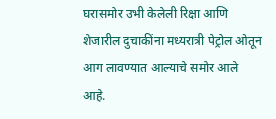घरासमोर उभी केलेली रिक्षा आणि शेजारील दुचाकींना मध्यरात्री पेट्रोल ओतून आग लावण्यात आल्याचे समोर आले आहे.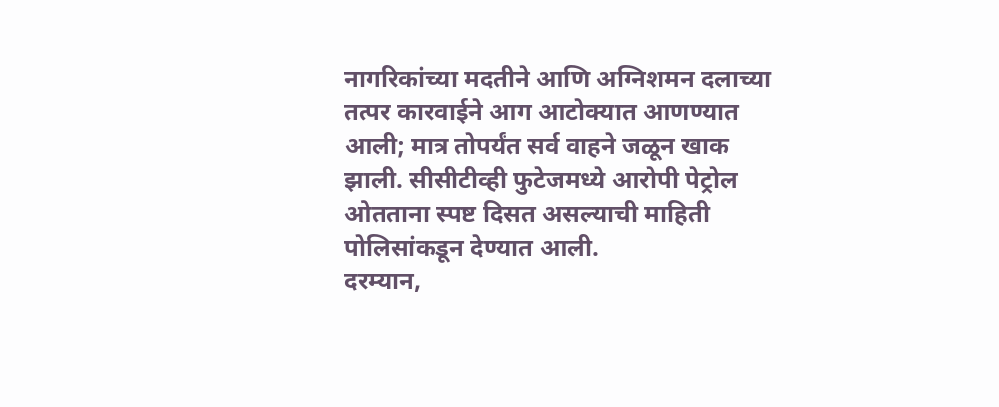नागरिकांच्या मदतीने आणि अग्निशमन दलाच्या तत्पर कारवाईने आग आटोक्यात आणण्यात आली; मात्र तोपर्यंत सर्व वाहने जळून खाक झाली. सीसीटीव्ही फुटेजमध्ये आरोपी पेट्रोल ओतताना स्पष्ट दिसत असल्याची माहिती पोलिसांकडून देण्यात आली.
दरम्यान,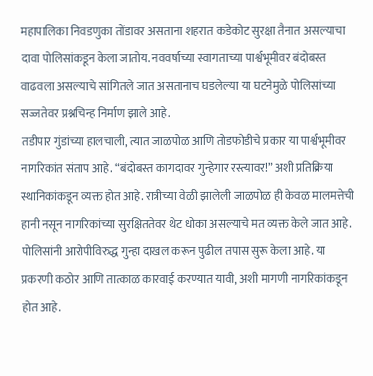महापालिका निवडणुका तोंडावर असताना शहरात कडेकोट सुरक्षा तैनात असल्याचा दावा पोलिसांकडून केला जातोय. नववर्षाच्या स्वागताच्या पार्श्वभूमीवर बंदोबस्त वाढवला असल्याचे सांगितले जात असतानाच घडलेल्या या घटनेमुळे पोलिसांच्या सज्जतेवर प्रश्नचिन्ह निर्माण झाले आहे.
तडीपार गुंडांच्या हालचाली, त्यात जाळपोळ आणि तोडफोडीचे प्रकार या पार्श्वभूमीवर नागरिकांत संताप आहे. “बंदोबस्त कागदावर गुन्हेगार रस्त्यावर!” अशी प्रतिक्रिया स्थानिकांकडून व्यक्त होत आहे. रात्रीच्या वेळी झालेली जाळपोळ ही केवळ मालमत्तेची हानी नसून नागरिकांच्या सुरक्षिततेवर थेट धोका असल्याचे मत व्यक्त केले जात आहे. पोलिसांनी आरोपीविरुद्ध गुन्हा दाखल करून पुढील तपास सुरू केला आहे. या प्रकरणी कठोर आणि तात्काळ कारवाई करण्यात यावी, अशी मागणी नागरिकांकडून होत आहे.